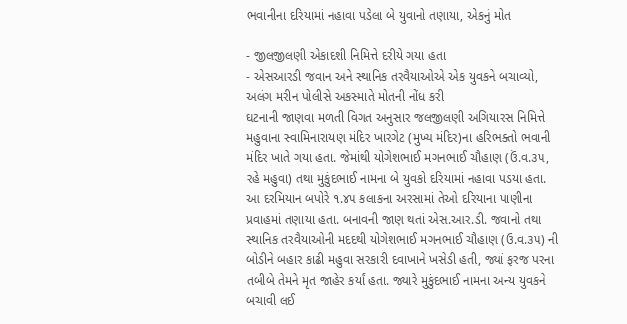ભવાનીના દરિયામાં નહાવા પડેલા બે યુવાનો તણાયા, એકનું મોત

- જીલજીલણી એકાદશી નિમિત્તે દરીયે ગયા હતા
- એસઆરડી જવાન અને સ્થાનિક તરવૈયાઓએ એક યુવકને બચાવ્યો, અલંગ મરીન પોલીસે અકસ્માતે મોતની નોંધ કરી
ઘટનાની જાણવા મળતી વિગત અનુસાર જલજીલણી અગિયારસ નિમિત્તે મહુવાના સ્વામિનારાયણ મંદિર ખારગેટ (મુખ્ય મંદિર)ના હરિભક્તો ભવાની મંદિર ખાતે ગયા હતા. જેમાંથી યોગેશભાઈ મગનભાઈ ચૌહાણ (ઉં.વ.૩૫, રહે મહુવા) તથા મુકુંદભાઈ નામના બે યુવકો દરિયામાં નહાવા પડયા હતા. આ દરમિયાન બપોરે ૧.૪૫ કલાકના અરસામાં તેઓ દરિયાના પાણીના પ્રવાહમાં તણાયા હતા. બનાવની જાણ થતાં એસ.આર.ડી. જવાનો તથા સ્થાનિક તરવૈયાઓની મદદથી યોગેશભાઈ મગનભાઈ ચૌહાણ (ઉ.વ.૩૫) ની બોડીને બહાર કાઢી મહુવા સરકારી દવાખાને ખસેડી હતી, જ્યાં ફરજ પરના તબીબે તેમને મૃત જાહેર કર્યાં હતા. જ્યારે મુકુંદભાઈ નામના અન્ય યુવકને બચાવી લઈ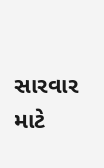સારવાર માટે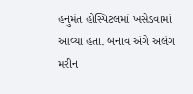હનુમંત હોસ્પિટલમાં ખસેડવામાં આવ્યા હતા. બનાવ અંગે અલંગ મરીન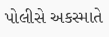પોલીસે અકસ્માતે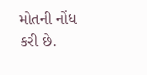મોતની નોંધ કરી છે.